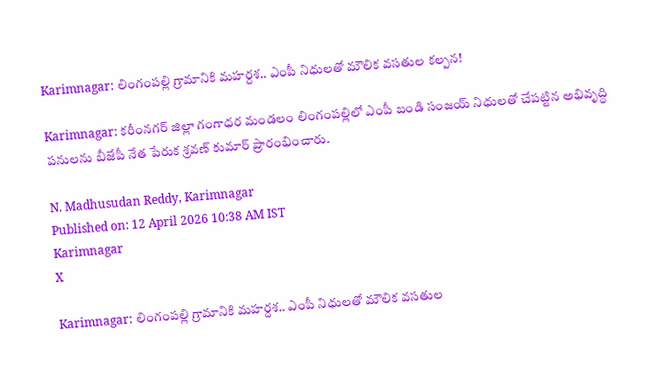Karimnagar: లింగంపల్లి గ్రామానికి మహర్దశ.. ఎంపీ నిధులతో మౌలిక వసతుల కల్పన!

Karimnagar: కరీంనగర్ జిల్లా గంగాధర మండలం లింగంపల్లిలో ఎంపీ బండి సంజయ్ నిధులతో చేపట్టిన అభివృద్ధి పనులను బీజేపీ నేత పేరుక శ్రవణ్ కుమార్ ప్రారంభించారు.

N. Madhusudan Reddy, Karimnagar
Published on: 12 April 2026 10:38 AM IST
Karimnagar
X

Karimnagar: లింగంపల్లి గ్రామానికి మహర్దశ.. ఎంపీ నిధులతో మౌలిక వసతుల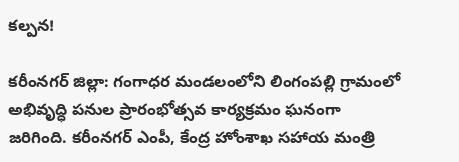కల్పన!

కరీంనగర్ జిల్లా: గంగాధర మండలంలోని లింగంపల్లి గ్రామంలో అభివృద్ధి పనుల ప్రారంభోత్సవ కార్యక్రమం ఘనంగా జరిగింది. కరీంనగర్ ఎంపీ, కేంద్ర హోంశాఖ సహాయ మంత్రి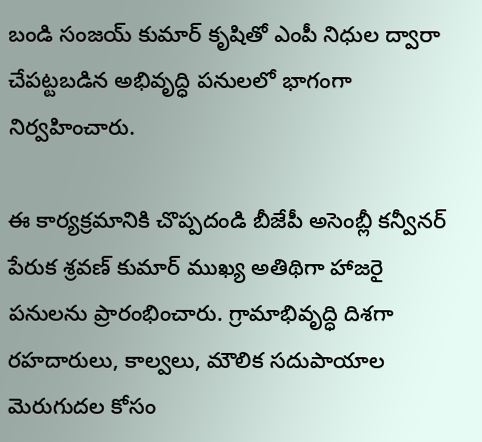బండి సంజయ్ కుమార్ కృషితో ఎంపీ నిధుల ద్వారా చేపట్టబడిన అభివృద్ధి పనులలో భాగంగా నిర్వహించారు.

ఈ కార్యక్రమానికి చొప్పదండి బీజేపీ అసెంబ్లీ కన్వీనర్ పేరుక శ్రవణ్ కుమార్ ముఖ్య అతిథిగా హాజరై పనులను ప్రారంభించారు. గ్రామాభివృద్ధి దిశగా రహదారులు, కాల్వలు, మౌలిక సదుపాయాల మెరుగుదల కోసం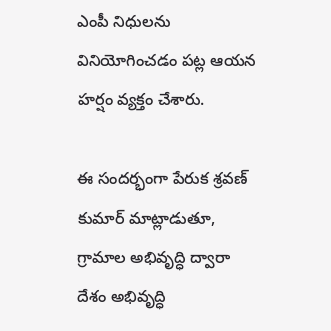ఎంపీ నిధులను వినియోగించడం పట్ల ఆయన హర్షం వ్యక్తం చేశారు.

ఈ సందర్భంగా పేరుక శ్రవణ్ కుమార్ మాట్లాడుతూ, గ్రామాల అభివృద్ధి ద్వారా దేశం అభివృద్ధి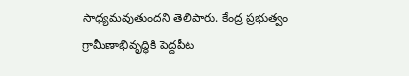సాధ్యమవుతుందని తెలిపారు. కేంద్ర ప్రభుత్వం గ్రామీణాభివృద్ధికి పెద్దపీట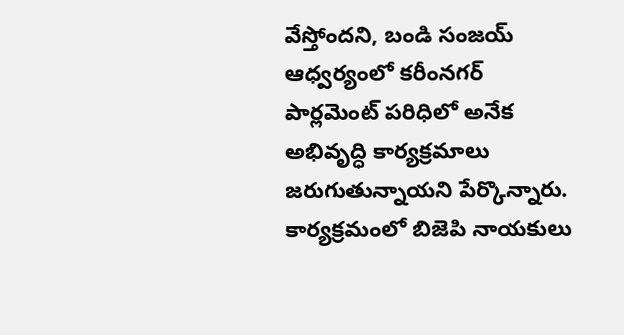వేస్తోందని, బండి సంజయ్ ఆధ్వర్యంలో కరీంనగర్ పార్లమెంట్ పరిధిలో అనేక అభివృద్ధి కార్యక్రమాలు జరుగుతున్నాయని పేర్కొన్నారు. కార్యక్రమంలో బిజెపి నాయకులు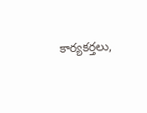కార్యకర్తలు,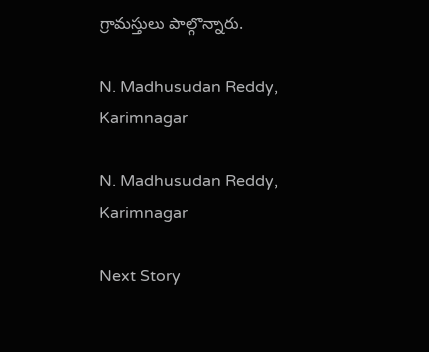గ్రామస్తులు పాల్గొన్నారు.

N. Madhusudan Reddy, Karimnagar

N. Madhusudan Reddy, Karimnagar

Next Story